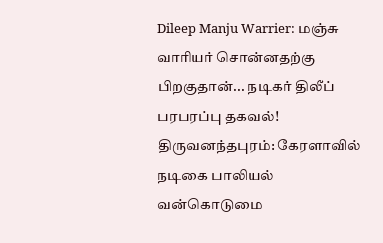Dileep Manju Warrier: மஞ்சு வாரியர் சொன்னதற்கு பிறகுதான்... நடிகர் திலீப் பரபரப்பு தகவல்!
திருவனந்தபுரம்: கேரளாவில் நடிகை பாலியல் வன்கொடுமை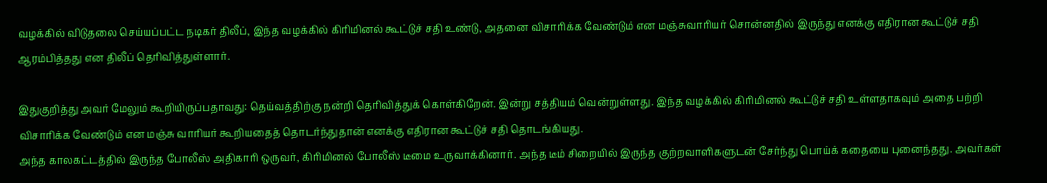வழக்கில் விடுதலை செய்யப்பட்ட நடிகர் திலீப், இந்த வழக்கில் கிரிமினல் கூட்டுச் சதி உண்டு, அதனை விசாரிக்க வேண்டும் என மஞ்சுவாரியர் சொன்னதில் இருந்து எனக்கு எதிரான கூட்டுச் சதி ஆரம்பித்தது என திலீப் தெரிவித்துள்ளார்.

இதுகுறித்து அவர் மேலும் கூறியிருப்பதாவது: தெய்வத்திற்கு நன்றி தெரிவித்துக் கொள்கிறேன். இன்று சத்தியம் வென்றுள்ளது. இந்த வழக்கில் கிரிமினல் கூட்டுச் சதி உள்ளதாகவும் அதை பற்றி விசாரிக்க வேண்டும் என மஞ்சு வாரியர் கூறியதைத் தொடர்ந்துதான் எனக்கு எதிரான கூட்டுச் சதி தொடங்கியது.
அந்த காலகட்டத்தில் இருந்த போலீஸ் அதிகாரி ஒருவர், கிரிமினல் போலீஸ் டீமை உருவாக்கினார். அந்த டீம் சிறையில் இருந்த குற்றவாளிகளுடன் சேர்ந்து பொய்க் கதையை புனைந்தது. அவர்கள்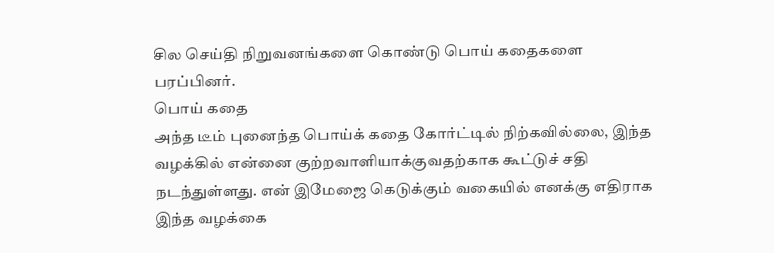சில செய்தி நிறுவனங்களை கொண்டு பொய் கதைகளை பரப்பினர்.
பொய் கதை
அந்த டீம் புனைந்த பொய்க் கதை கோர்ட்டில் நிற்கவில்லை, இந்த வழக்கில் என்னை குற்றவாளியாக்குவதற்காக கூட்டுச் சதி நடந்துள்ளது. என் இமேஜை கெடுக்கும் வகையில் எனக்கு எதிராக இந்த வழக்கை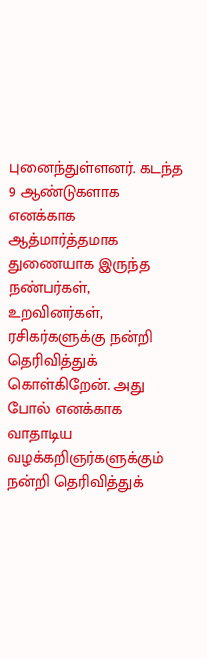புனைந்துள்ளனர். கடந்த 9 ஆண்டுகளாக எனக்காக ஆத்மார்த்தமாக துணையாக இருந்த நண்பர்கள், உறவினர்கள், ரசிகர்களுக்கு நன்றி தெரிவித்துக் கொள்கிறேன். அது போல் எனக்காக வாதாடிய வழக்கறிஞர்களுக்கும் நன்றி தெரிவித்துக்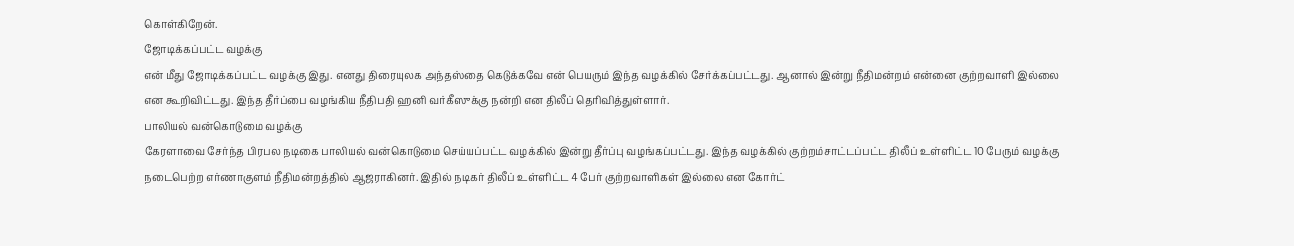கொள்கிறேன்.
ஜோடிக்கப்பட்ட வழக்கு
என் மீது ஜோடிக்கப்பட்ட வழக்கு இது. எனது திரையுலக அந்தஸ்தை கெடுக்கவே என் பெயரும் இந்த வழக்கில் சேர்க்கப்பட்டது. ஆனால் இன்று நீதிமன்றம் என்னை குற்றவாளி இல்லை என கூறிவிட்டது. இந்த தீர்ப்பை வழங்கிய நீதிபதி ஹனி வர்கீஸுக்கு நன்றி என திலீப் தெரிவித்துள்ளார்.
பாலியல் வன்கொடுமை வழக்கு
கேரளாவை சேர்ந்த பிரபல நடிகை பாலியல் வன்கொடுமை செய்யப்பட்ட வழக்கில் இன்று தீர்ப்பு வழங்கப்பட்டது. இந்த வழக்கில் குற்றம்சாட்டப்பட்ட திலீப் உள்ளிட்ட 10 பேரும் வழக்கு நடைபெற்ற எர்ணாகுளம் நீதிமன்றத்தில் ஆஜராகினர். இதில் நடிகர் திலீப் உள்ளிட்ட 4 பேர் குற்றவாளிகள் இல்லை என கோர்ட்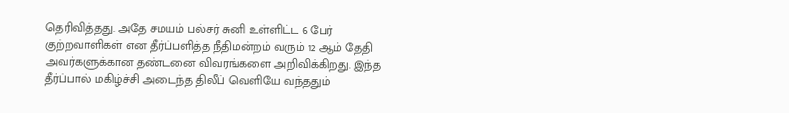தெரிவித்தது. அதே சமயம் பல்சர் சுனி உள்ளிட்ட 6 பேர் குற்றவாளிகள் என தீர்ப்பளித்த நீதிமன்றம் வரும் 12 ஆம் தேதி அவர்களுக்கான தண்டனை விவரங்களை அறிவிக்கிறது. இந்த தீர்ப்பால் மகிழ்ச்சி அடைந்த திலீப் வெளியே வந்ததும்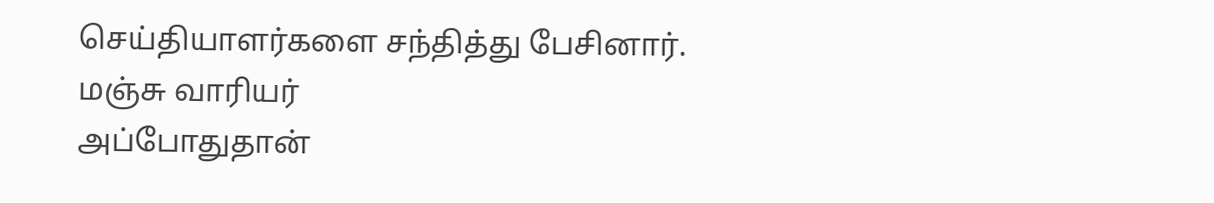செய்தியாளர்களை சந்தித்து பேசினார்.
மஞ்சு வாரியர்
அப்போதுதான்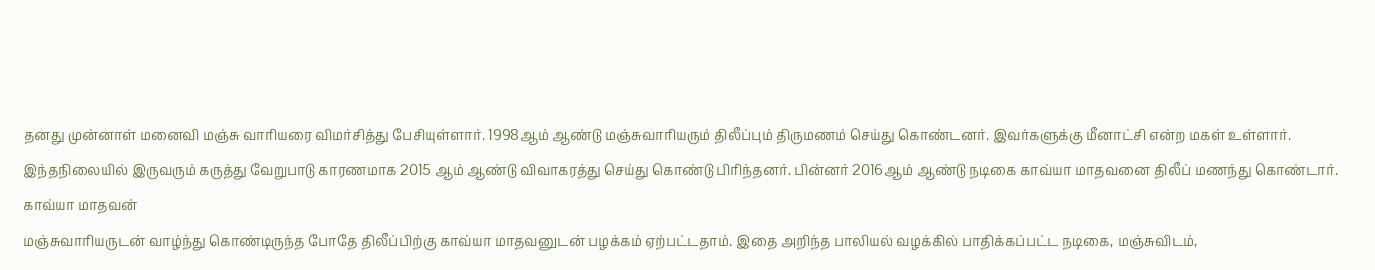தனது முன்னாள் மனைவி மஞ்சு வாரியரை விமர்சித்து பேசியுள்ளார். 1998ஆம் ஆண்டு மஞ்சுவாரியரும் திலீப்பும் திருமணம் செய்து கொண்டனர். இவர்களுக்கு மீனாட்சி என்ற மகள் உள்ளார். இந்தநிலையில் இருவரும் கருத்து வேறுபாடு காரணமாக 2015 ஆம் ஆண்டு விவாகரத்து செய்து கொண்டு பிரிந்தனர். பின்னர் 2016ஆம் ஆண்டு நடிகை காவ்யா மாதவனை திலீப் மணந்து கொண்டார்.
காவ்யா மாதவன்
மஞ்சுவாரியருடன் வாழ்ந்து கொண்டிருந்த போதே திலீப்பிற்கு காவ்யா மாதவனுடன் பழக்கம் ஏற்பட்டதாம். இதை அறிந்த பாலியல் வழக்கில் பாதிக்கப்பட்ட நடிகை, மஞ்சுவிடம்,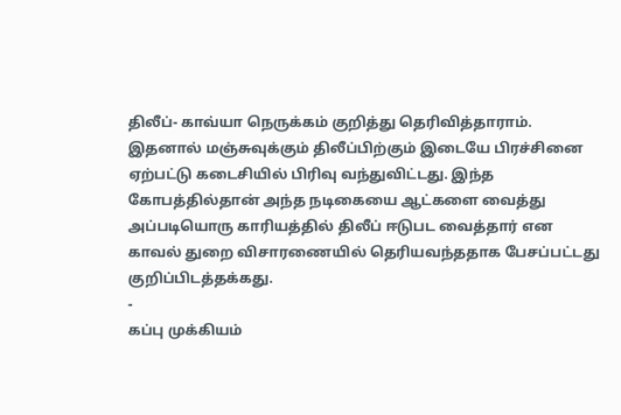திலீப்- காவ்யா நெருக்கம் குறித்து தெரிவித்தாராம். இதனால் மஞ்சுவுக்கும் திலீப்பிற்கும் இடையே பிரச்சினை ஏற்பட்டு கடைசியில் பிரிவு வந்துவிட்டது. இந்த கோபத்தில்தான் அந்த நடிகையை ஆட்களை வைத்து அப்படியொரு காரியத்தில் திலீப் ஈடுபட வைத்தார் என காவல் துறை விசாரணையில் தெரியவந்ததாக பேசப்பட்டது குறிப்பிடத்தக்கது.
-
கப்பு முக்கியம்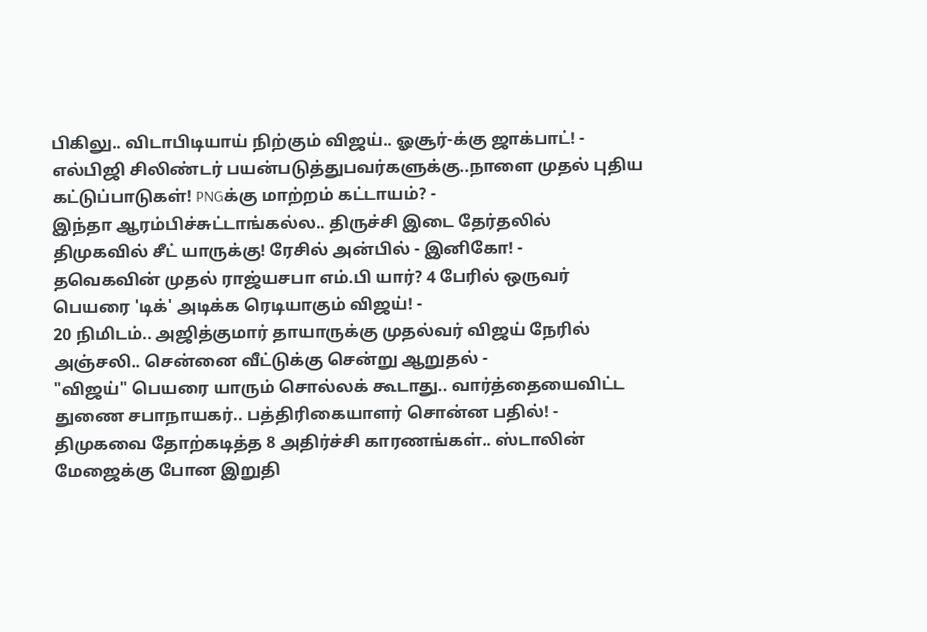பிகிலு.. விடாபிடியாய் நிற்கும் விஜய்.. ஓசூர்-க்கு ஜாக்பாட்! -
எல்பிஜி சிலிண்டர் பயன்படுத்துபவர்களுக்கு..நாளை முதல் புதிய கட்டுப்பாடுகள்! PNGக்கு மாற்றம் கட்டாயம்? -
இந்தா ஆரம்பிச்சுட்டாங்கல்ல.. திருச்சி இடை தேர்தலில் திமுகவில் சீட் யாருக்கு! ரேசில் அன்பில் - இனிகோ! -
தவெகவின் முதல் ராஜ்யசபா எம்.பி யார்? 4 பேரில் ஒருவர் பெயரை 'டிக்' அடிக்க ரெடியாகும் விஜய்! -
20 நிமிடம்.. அஜித்குமார் தாயாருக்கு முதல்வர் விஜய் நேரில் அஞ்சலி.. சென்னை வீட்டுக்கு சென்று ஆறுதல் -
"விஜய்" பெயரை யாரும் சொல்லக் கூடாது.. வார்த்தையைவிட்ட துணை சபாநாயகர்.. பத்திரிகையாளர் சொன்ன பதில்! -
திமுகவை தோற்கடித்த 8 அதிர்ச்சி காரணங்கள்.. ஸ்டாலின் மேஜைக்கு போன இறுதி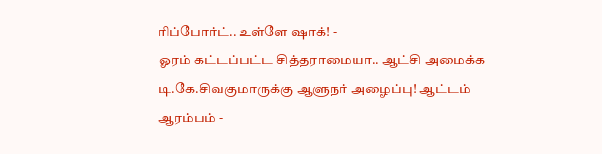ரிப்போர்ட்.. உள்ளே ஷாக்! -
ஓரம் கட்டப்பட்ட சித்தராமையா.. ஆட்சி அமைக்க டி.கே.சிவகுமாருக்கு ஆளுநர் அழைப்பு! ஆட்டம் ஆரம்பம் -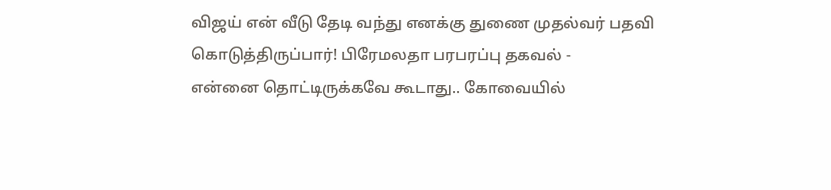விஜய் என் வீடு தேடி வந்து எனக்கு துணை முதல்வர் பதவி கொடுத்திருப்பார்! பிரேமலதா பரபரப்பு தகவல் -
என்னை தொட்டிருக்கவே கூடாது.. கோவையில்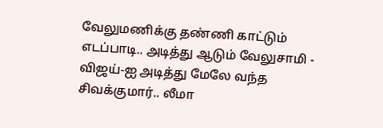வேலுமணிக்கு தண்ணி காட்டும் எடப்பாடி.. அடித்து ஆடும் வேலுசாமி -
விஜய்-ஐ அடித்து மேலே வந்த சிவக்குமார்.. லீமா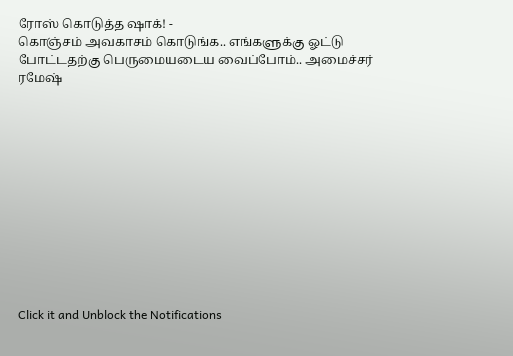ரோஸ் கொடுத்த ஷாக்! -
கொஞ்சம் அவகாசம் கொடுங்க.. எங்களுக்கு ஓட்டு போட்டதற்கு பெருமையடைய வைப்போம்.. அமைச்சர் ரமேஷ்












Click it and Unblock the Notifications